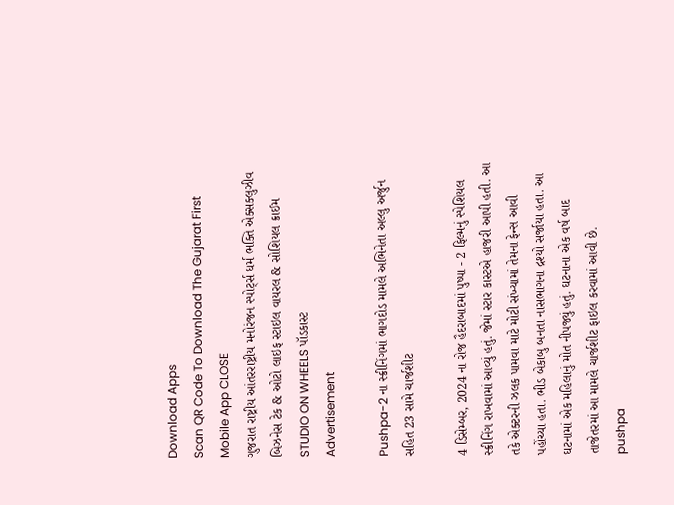Download Apps
Scan QR Code To Download The Gujarat First Mobile App CLOSE
ગુજરાત રાષ્ટ્રીય આંતરરાષ્ટ્રીય મનોરંજન સ્પોર્ટ્સ ધર્મ ભક્તિ એક્સક્લુઝીવ બિઝનેસ ટેક & ઓટો લાઇફ સ્ટાઇલ વાયરલ & સોશિયલ ક્રાઈમ STUDIO ON WHEELS પૉડકાસ્ટ
Advertisement

Pushpa-2 ના સ્ક્રીનિંગમાં ભાગદોડ મામલે અભિનેતા અલ્લુ અર્જુન સહિત 23 સામે ચાર્જશીટ

4 ડિસેમ્બર, 2024 ના રોજ હૈદરાબાદમાં પુષ્પા - 2 ફિલ્મનું સ્પેશિયલ સ્ક્રીનિંગ રાખવામાં આવ્યું હતું. જેમાં સ્ટાર કાસ્ટએ હાજરી આપી હતી. આ તકે એક્ટરની ઝલક પામવા માટે મોટી સંખ્યામાં તેમના ફેન્સ આવી પહોંચ્યા હતા. ભીડ બેકાબુ બનતા નાસભાગના દ્રશ્યો સર્જાયા હતા. આ ઘટનામાં એક મહિલાનું મોત નીપજ્યું હતું. ઘટનાના એક વર્ષ બાદ તાજેતરમાં આ મામલે ચાર્જશીટ ફાઇલ કરવામાં આવી છે.
pushpa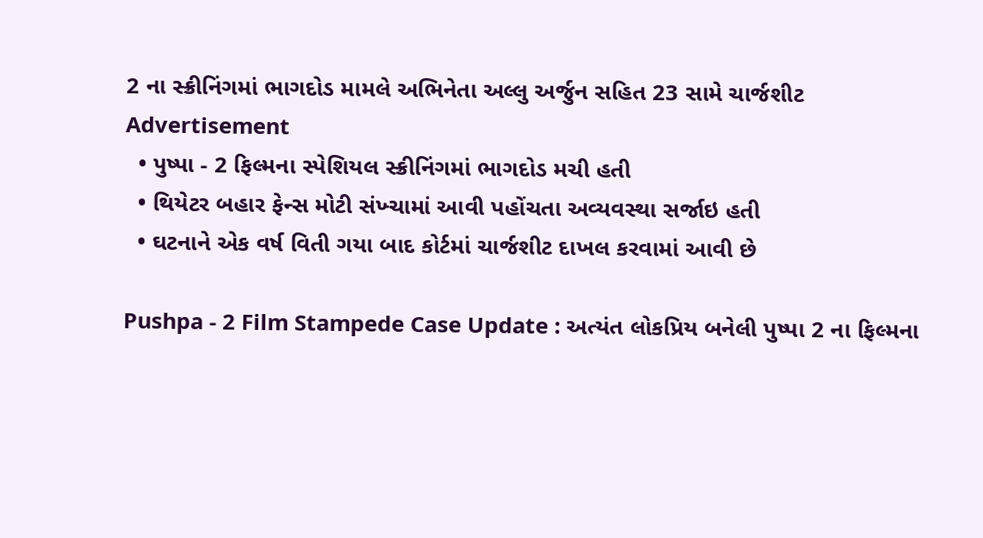2 ના સ્ક્રીનિંગમાં ભાગદોડ મામલે અભિનેતા અલ્લુ અર્જુન સહિત 23 સામે ચાર્જશીટ
Advertisement
  • પુષ્પા - 2 ફિલ્મના સ્પેશિયલ સ્ક્રીનિંગમાં ભાગદોડ મચી હતી
  • થિયેટર બહાર ફેન્સ મોટી સંખ્ચામાં આવી પહોંચતા અવ્યવસ્થા સર્જાઇ હતી
  • ઘટનાને એક વર્ષ વિતી ગયા બાદ કોર્ટમાં ચાર્જશીટ દાખલ કરવામાં આવી છે

Pushpa - 2 Film Stampede Case Update : અત્યંત લોકપ્રિય બનેલી પુષ્પા 2 ના ફિલ્મના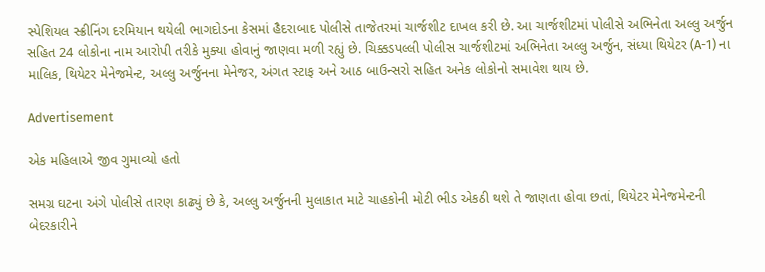સ્પેશિયલ સ્ક્રીનિંગ દરમિયાન થયેલી ભાગદોડના કેસમાં હૈદરાબાદ પોલીસે તાજેતરમાં ચાર્જશીટ દાખલ કરી છે. આ ચાર્જશીટમાં પોલીસે અભિનેતા અલ્લુ અર્જુન સહિત 24 લોકોના નામ આરોપી તરીકે મુક્યા હોવાનું જાણવા મળી રહ્યું છે. ચિક્કડપલ્લી પોલીસ ચાર્જશીટમાં અભિનેતા અલ્લુ અર્જુન, સંધ્યા થિયેટર (A-1) ના માલિક, થિયેટર મેનેજમેન્ટ, અલ્લુ અર્જુનના મેનેજર, અંગત સ્ટાફ અને આઠ બાઉન્સરો સહિત અનેક લોકોનો સમાવેશ થાય છે.

Advertisement

એક મહિલાએ જીવ ગુમાવ્યો હતો

સમગ્ર ઘટના અંગે પોલીસે તારણ કાઢ્યું છે કે, અલ્લુ અર્જુનની મુલાકાત માટે ચાહકોની મોટી ભીડ એકઠી થશે તે જાણતા હોવા છતાં, થિયેટર મેનેજમેન્ટની બેદરકારીને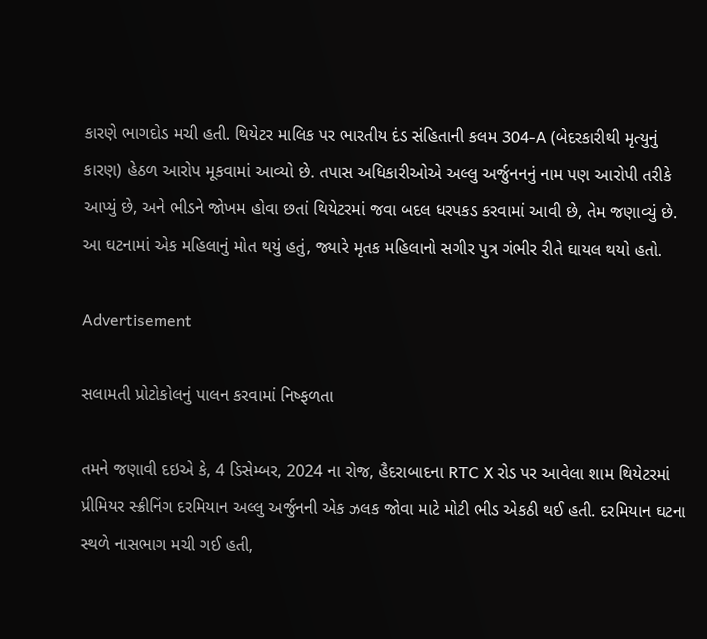કારણે ભાગદોડ મચી હતી. થિયેટર માલિક પર ભારતીય દંડ સંહિતાની કલમ 304-A (બેદરકારીથી મૃત્યુનું કારણ) હેઠળ આરોપ મૂકવામાં આવ્યો છે. તપાસ અધિકારીઓએ અલ્લુ અર્જુનનનું નામ પણ આરોપી તરીકે આપ્યું છે, અને ભીડને જોખમ હોવા છતાં થિયેટરમાં જવા બદલ ધરપકડ કરવામાં આવી છે, તેમ જણાવ્યું છે. આ ઘટનામાં એક મહિલાનું મોત થયું હતું, જ્યારે મૃતક મહિલાનો સગીર પુત્ર ગંભીર રીતે ઘાયલ થયો હતો.

Advertisement

સલામતી પ્રોટોકોલનું પાલન કરવામાં નિષ્ફળતા

તમને જણાવી દઇએ કે, 4 ડિસેમ્બર, 2024 ના રોજ, હૈદરાબાદના RTC X રોડ પર આવેલા શામ થિયેટરમાં પ્રીમિયર સ્ક્રીનિંગ દરમિયાન અલ્લુ અર્જુનની એક ઝલક જોવા માટે મોટી ભીડ એકઠી થઈ હતી. દરમિયાન ઘટના સ્થળે નાસભાગ મચી ગઈ હતી,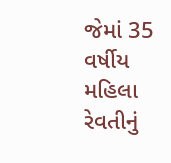જેમાં 35 વર્ષીય મહિલા રેવતીનું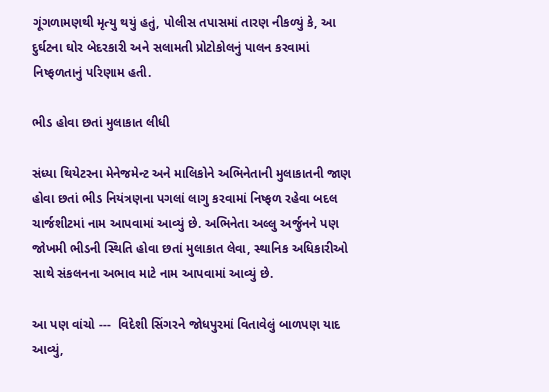ગૂંગળામણથી મૃત્યુ થયું હતું, પોલીસ તપાસમાં તારણ નીકળ્યું કે, આ દુર્ઘટના ઘોર બેદરકારી અને સલામતી પ્રોટોકોલનું પાલન કરવામાં નિષ્ફળતાનું પરિણામ હતી.

ભીડ હોવા છતાં મુલાકાત લીધી

સંધ્યા થિયેટરના મેનેજમેન્ટ અને માલિકોને અભિનેતાની મુલાકાતની જાણ હોવા છતાં ભીડ નિયંત્રણના પગલાં લાગુ કરવામાં નિષ્ફળ રહેવા બદલ ચાર્જશીટમાં નામ આપવામાં આવ્યું છે. અભિનેતા અલ્લુ અર્જુનને પણ જોખમી ભીડની સ્થિતિ હોવા છતાં મુલાકાત લેવા, સ્થાનિક અધિકારીઓ સાથે સંકલનના અભાવ માટે નામ આપવામાં આવ્યું છે.

આ પણ વાંચો ---  વિદેશી સિંગરને જોધપુરમાં વિતાવેલું બાળપણ યાદ આવ્યું,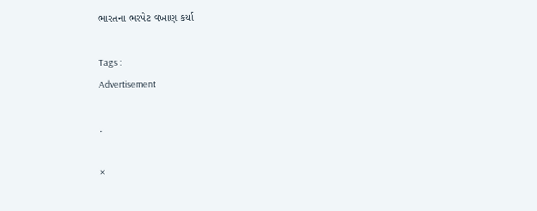ભારતના ભરપેટ વખાણ કર્યા

Tags :
Advertisement

.

×